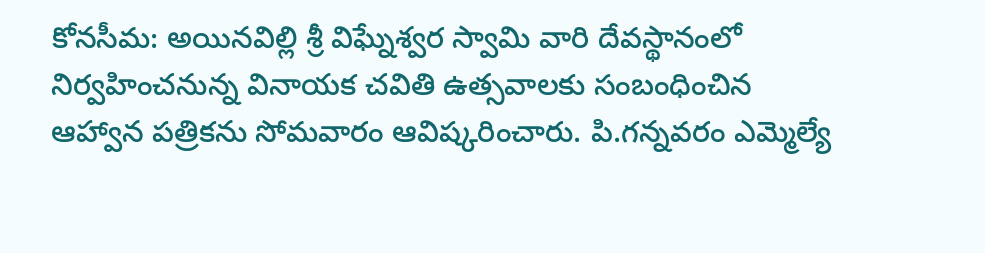కోనసీమ: అయినవిల్లి శ్రీ విఘ్నేశ్వర స్వామి వారి దేవస్థానంలో నిర్వహించనున్న వినాయక చవితి ఉత్సవాలకు సంబంధించిన ఆహ్వాన పత్రికను సోమవారం ఆవిష్కరించారు. పి.గన్నవరం ఎమ్మెల్యే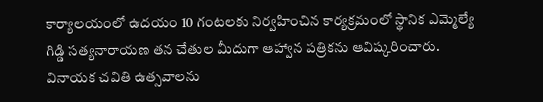కార్యాలయంలో ఉదయం 10 గంటలకు నిర్వహించిన కార్యక్రమంలో స్థానిక ఎమ్మెల్యే గిడ్డి సత్యనారాయణ తన చేతుల మీదుగా ఆహ్వాన పత్రికను ఆవిష్కరించారు. వినాయక చవితి ఉత్సవాలను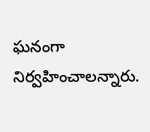ఘనంగా నిర్వహించాలన్నారు.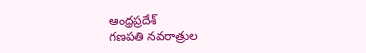ఆంధ్రప్రదేశ్
గణపతి నవరాత్రుల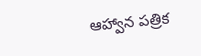ఆహ్వాన పత్రిక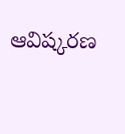ఆవిష్కరణ